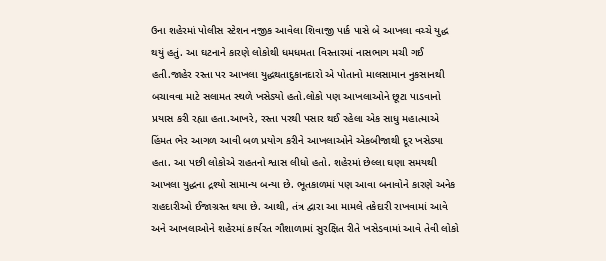ઉના શહેરમાં પોલીસ સ્ટેશન નજીક આવેલા શિવાજી પાર્ક પાસે બે આખલા વચ્ચે યુદ્ધ થયું હતું. આ ઘટનાને કારણે લોકોથી ધમધમતા વિસ્તારમાં નાસભાગ મચી ગઈ હતી.જાહેર રસ્તા પર આખલા યુદ્ધથતાદુકાનદારો એ પોતાનો માલસામાન નુકસાનથી બચાવવા માટે સલામત સ્થળે ખસેડ્યો હતો.લોકો પણ આખલાઓને છૂટા પાડવાનો પ્રયાસ કરી રહ્યા હતા.આખરે, રસ્તા પરથી પસાર થઈ રહેલા એક સાધુ મહાત્માએ હિંમત ભેર આગળ આવી બળ પ્રયોગ કરીને આખલાઓને એકબીજાથી દૂર ખસેડ્યા હતા. આ પછી લોકોએ રાહતનો શ્વાસ લીધો હતો. શહેરમાં છેલ્લા ઘણા સમયથી આખલા યુદ્ધના દ્રશ્યો સામાન્ય બન્યા છે. ભૂતકાળમાં પણ આવા બનાવોને કારણે અનેક રાહદારીઓ ઈજાગ્રસ્ત થયા છે. આથી, તંત્ર દ્વારા આ મામલે તકેદારી રાખવામાં આવે અને આખલાઓને શહેરમાં કાર્યરત ગૌશાળામાં સુરક્ષિત રીતે ખસેડવામાં આવે તેવી લોકો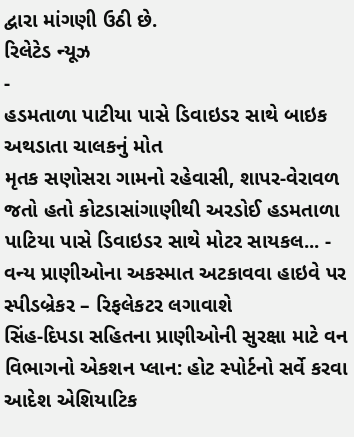દ્વારા માંગણી ઉઠી છે.
રિલેટેડ ન્યૂઝ
-
હડમતાળા પાટીયા પાસે ડિવાઇડર સાથે બાઇક અથડાતા ચાલકનું મોત
મૃતક સણોસરા ગામનો રહેવાસી, શાપર-વેરાવળ જતો હતો કોટડાસાંગાણીથી અરડોઈ હડમતાળા પાટિયા પાસે ડિવાઇડર સાથે મોટર સાયકલ... -
વન્ય પ્રાણીઓના અકસ્માત અટકાવવા હાઇવે પર સ્પીડબ્રેકર – રિફલેકટર લગાવાશે
સિંહ-દિપડા સહિતના પ્રાણીઓની સુરક્ષા માટે વન વિભાગનો એકશન પ્લાન: હોટ સ્પોર્ટનો સર્વે કરવા આદેશ એશિયાટિક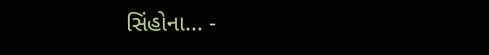સિંહોના... -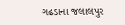ગઢડાના જલાલપુર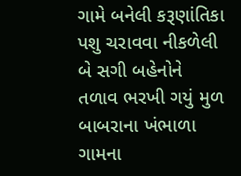ગામે બનેલી કરૂણાંતિકા
પશુ ચરાવવા નીકળેલી બે સગી બહેનોને તળાવ ભરખી ગયું મુળ બાબરાના ખંભાળા ગામના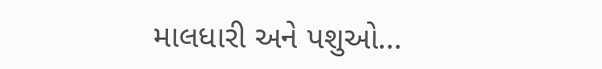માલધારી અને પશુઓ...